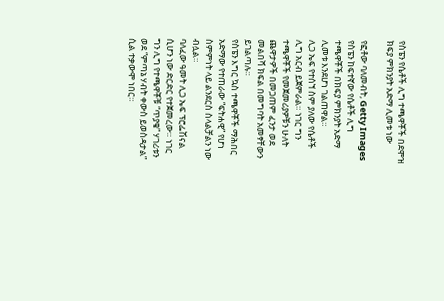የስፔን የሴቶች ሊግ ተጫዋቾች በደሞዝ ክፍያ ምክንያት አድማ ሊመቱ ነው

የፎቶው ባለመብት, Getty Images
የስፔን ከፍተኛው የሴቶች ሊግ ተጫዋቾች በክፍያ ምክንያት አድማ ሊመቱ እንደሆነ ገልጠዋል።
ሊጋ ኤፍ የተሰኘ ስም ያለው የሴቶች ሊግ አርብ ይጀምራል። ነገር ግን ተጫዋቾች የመጀመሪያዎቹን ሁለት ጨዋታዎች በመጋጠም ፈንታ ወደ መልበሻ ክፍል በመግባት አመፃቸውን ይገልጣሉ።
የስፔን እግር ኳስ ተጫዋቾች ማሕበር አድማው የተጠራው “ፍትሐዊ” የሆነ ስምምነት ላይ ልንደርስ ስላልቻልን ነው ብሏል።
ባለፈው ዓመት ሊጋ ኤፍ ፕሮፌሽናል ሲሆን ነው ድርድር የተጀመረው። ነገር ግን ሊግ የተጫዋቾቹ “ጥያቄ” ሃገሪቱን ወደ “ምጣኔ ሃብት ቀውስ ይወስዳታል” ሲል ተቃውሞ ነበር።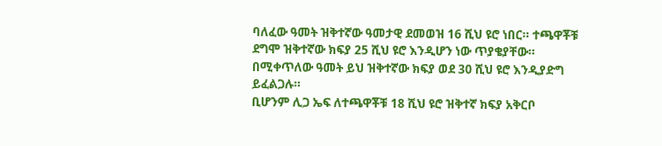ባለፈው ዓመት ዝቅተኛው ዓመታዊ ደመወዝ 16 ሺህ ዩሮ ነበር። ተጫዋቾቹ ደግሞ ዝቅተኛው ክፍያ 25 ሺህ ዩሮ እንዲሆን ነው ጥያቄያቸው።
በሚቀጥለው ዓመት ይህ ዝቅተኛው ክፍያ ወደ 30 ሺህ ዩሮ እንዲያድግ ይፈልጋሉ።
ቢሆንም ሊጋ ኤፍ ለተጫዋቾቹ 18 ሺህ ዩሮ ዝቅተኛ ክፍያ አቅርቦ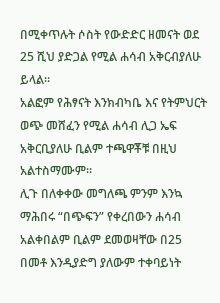በሚቀጥሉት ሶስት የውድድር ዘመናት ወደ 25 ሺህ ያድጋል የሚል ሐሳብ አቅርብያለሁ ይላል።
አልፎም የሕፃናት እንክብካቤ እና የትምህርት ወጭ መሸፈን የሚል ሐሳብ ሊጋ ኤፍ አቅርቢያለሁ ቢልም ተጫዋቾቹ በዚህ አልተስማሙም።
ሊጉ በለቀቀው መግለጫ ምንም እንኳ ማሕበሩ “በጭፍን” የቀረበውን ሐሳብ አልቀበልም ቢልም ደመወዛቸው በ25 በመቶ እንዲያድግ ያለውም ተቀባይነት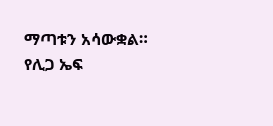ማጣቱን አሳውቋል።
የሊጋ ኤፍ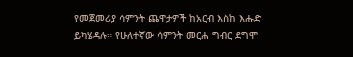የመጀመሪያ ሳምንት ጨዋታዎች ከአርብ እስከ እሑድ ይካሄዳሉ። የሁለተኛው ሳምንት መርሐ ግብር ደግሞ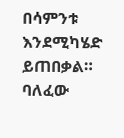በሳምንቱ እንደሚካሄድ ይጠበቃል።
ባለፈው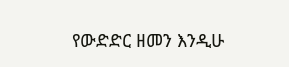የውድድር ዘመን እንዲሁ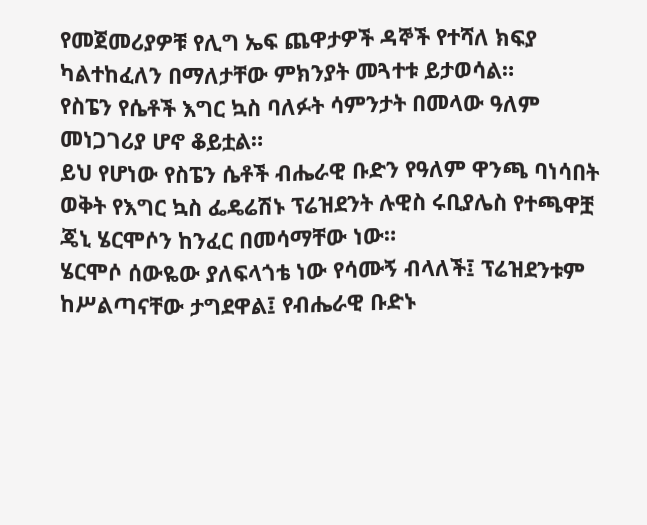የመጀመሪያዎቹ የሊግ ኤፍ ጨዋታዎች ዳኞች የተሻለ ክፍያ ካልተከፈለን በማለታቸው ምክንያት መጓተቱ ይታወሳል።
የስፔን የሴቶች እግር ኳስ ባለፉት ሳምንታት በመላው ዓለም መነጋገሪያ ሆኖ ቆይቷል።
ይህ የሆነው የስፔን ሴቶች ብሔራዊ ቡድን የዓለም ዋንጫ ባነሳበት ወቅት የእግር ኳስ ፌዴሬሽኑ ፕሬዝደንት ሉዊስ ሩቢያሌስ የተጫዋቿ ጄኒ ሄርሞሶን ከንፈር በመሳማቸው ነው።
ሄርሞሶ ሰውዬው ያለፍላጎቴ ነው የሳሙኝ ብላለች፤ ፕሬዝደንቱም ከሥልጣናቸው ታግደዋል፤ የብሔራዊ ቡድኑ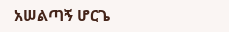አሠልጣኝ ሆርጌ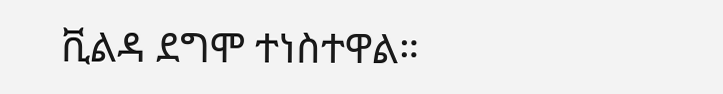ቪልዳ ደግሞ ተነስተዋል።